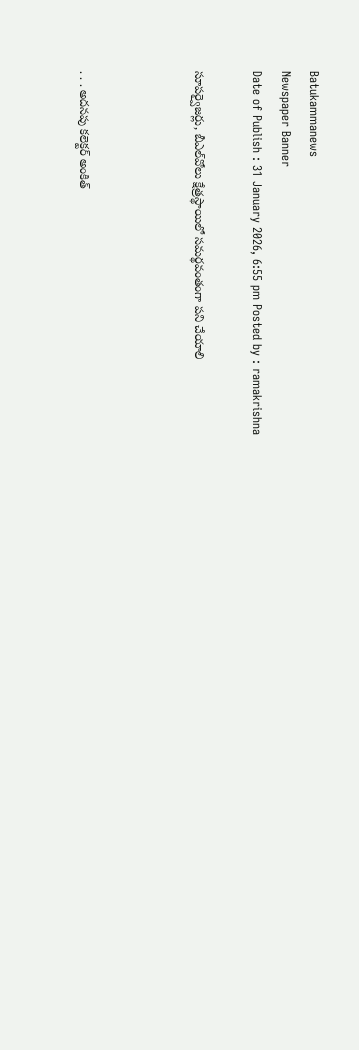Batukammanews
Newspaper Banner
Date of Publish : 31 January 2026, 6:55 pm Posted by : ramakrishna

సూపర్వైజర్లు, బీఎల్‌వోలు క్షేత్రస్థాయిలో సమర్థవంతంగా పని చేయాలి



. . . అదనపు కలెక్టర్ అంకిత్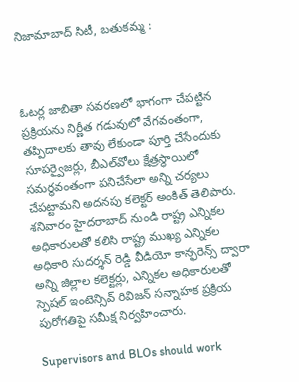నిజామాబాద్ సిటీ, బతుకమ్మ :



ఓటర్ల జాబితా సవరణలో భాగంగా చేపట్టిన ప్రక్రియను నిర్ణీత గడువులో వేగవంతంగా, తప్పిదాలకు తావు లేకుండా పూర్తి చేసేందుకు సూపర్వైజర్లు, బీఎల్‌వోలు క్షేత్రస్థాయిలో సమర్థవంతంగా పనిచేసేలా అన్ని చర్యలు చేపట్టామని అదనపు కలెక్టర్ అంకిత్ తెలిపారు. శనివారం హైదరాబాద్ నుండి రాష్ట్ర ఎన్నికల అధికారులతో కలిసి రాష్ట్ర ముఖ్య ఎన్నికల అధికారి సుదర్శన్ రెడ్డి వీడియో కాన్ఫరెన్స్ ద్వారా అన్ని జిల్లాల కలెక్టర్లు, ఎన్నికల అధికారులతో స్పెషల్ ఇంటెన్సివ్ రివిజన్ సన్నాహక ప్రక్రియ పురోగతిపై సమీక్ష నిర్వహించారు.

Supervisors and BLOs should work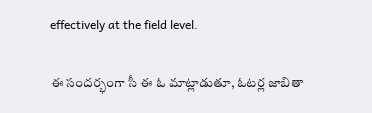effectively at the field level.

ఈ సందర్భంగా సీ ఈ ఓ మాట్లాడుతూ, ఓటర్ల జాబితా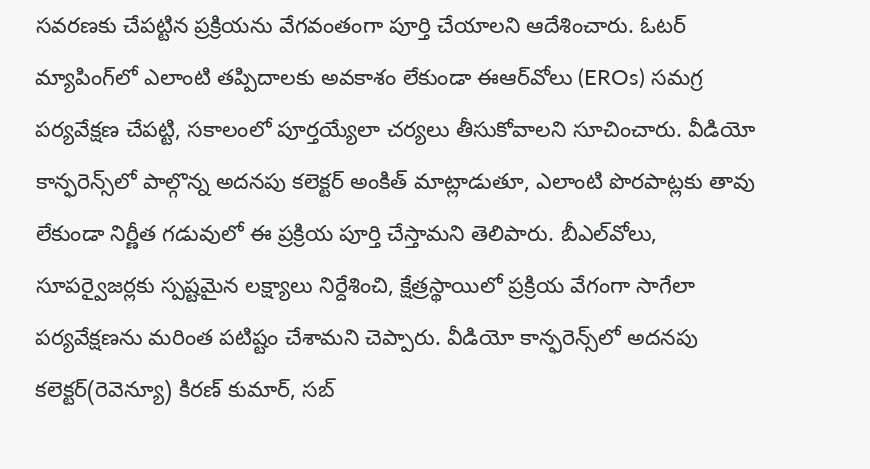సవరణకు చేపట్టిన ప్రక్రియను వేగవంతంగా పూర్తి చేయాలని ఆదేశించారు. ఓటర్ మ్యాపింగ్‌లో ఎలాంటి తప్పిదాలకు అవకాశం లేకుండా ఈఆర్‌వోలు (EROs) సమగ్ర పర్యవేక్షణ చేపట్టి, సకాలంలో పూర్తయ్యేలా చర్యలు తీసుకోవాలని సూచించారు. వీడియో కాన్ఫరెన్స్‌లో పాల్గొన్న అదనపు కలెక్టర్ అంకిత్ మాట్లాడుతూ, ఎలాంటి పొరపాట్లకు తావు లేకుండా నిర్ణీత గడువులో ఈ ప్రక్రియ పూర్తి చేస్తామని తెలిపారు. బీఎల్‌వోలు, సూపర్వైజర్లకు స్పష్టమైన లక్ష్యాలు నిర్దేశించి, క్షేత్రస్థాయిలో ప్రక్రియ వేగంగా సాగేలా పర్యవేక్షణను మరింత పటిష్టం చేశామని చెప్పారు. వీడియో కాన్ఫరెన్స్‌లో అదనపు కలెక్టర్(రెవెన్యూ) కిరణ్ కుమార్, సబ్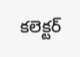కలెక్టర్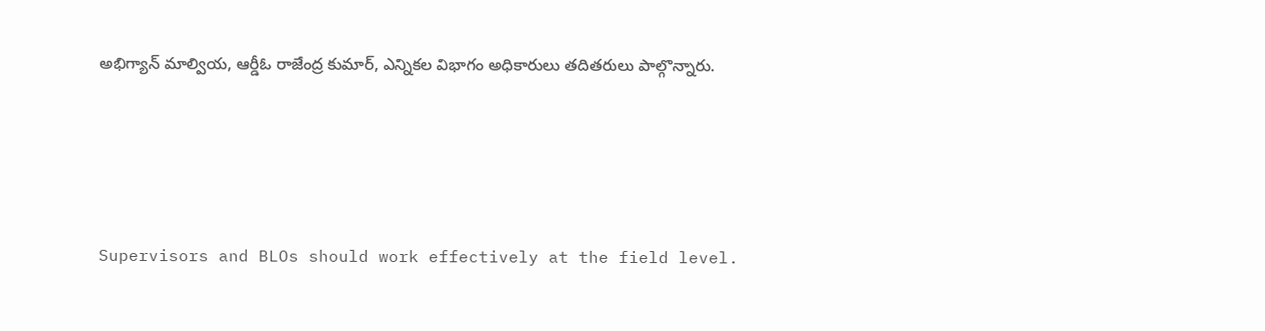అభిగ్యాన్ మాల్వియ, ఆర్డీఓ రాజేంద్ర కుమార్, ఎన్నికల విభాగం అధికారులు తదితరులు పాల్గొన్నారు.





Supervisors and BLOs should work effectively at the field level.